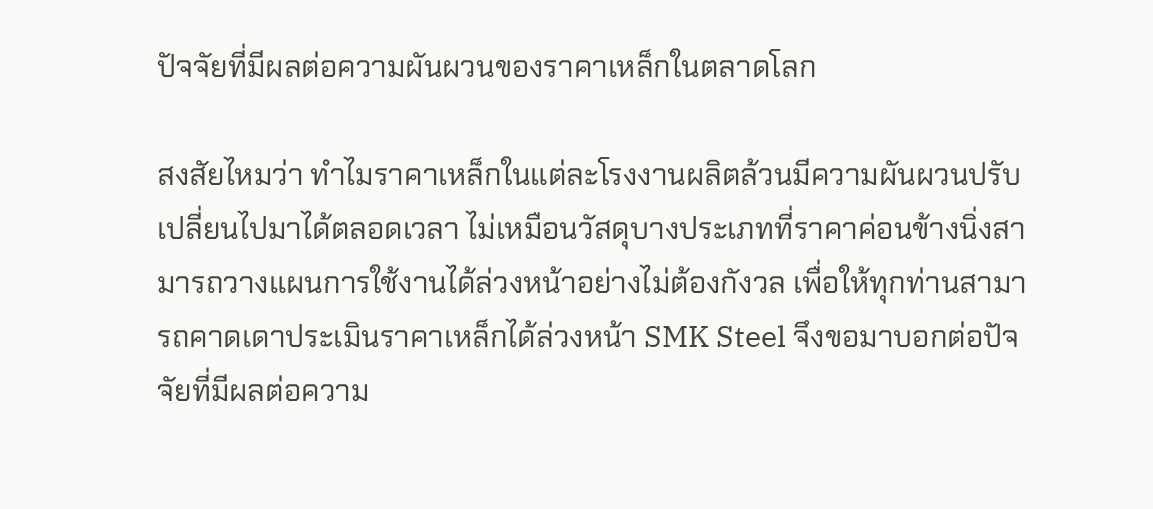ปัจจัยที่มีผลต่อความผันผวนของราคาเหล็กในตลาดโลก

สงสัยไหมว่า ทำไมราคาเหล็กในแต่ละโรงงานผลิตล้วนมีความผันผวนปรับเปลี่ยนไปมาได้ตลอดเวลา ไม่เหมือนวัสดุบางประเภทที่ราคาค่อนข้างนิ่งสามารถวางแผนการใช้งานได้ล่วงหน้าอย่างไม่ต้องกังวล เพื่อให้ทุกท่านสามารถคาดเดาประเมินราคาเหล็กได้ล่วงหน้า SMK Steel จึงขอมาบอกต่อปัจจัยที่มีผลต่อความ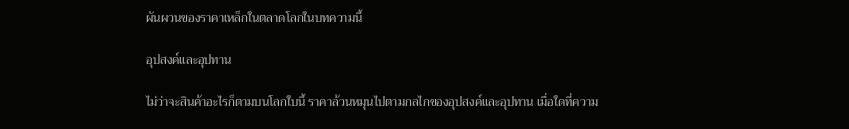ผันผวนของราคาเหล็กในตลาดโลกในบทความนี้

อุปสงค์และอุปทาน

ไม่ว่าจะสินค้าอะไรก็ตามบนโลกใบนี้ ราคาล้วนหมุนไปตามกลไกของอุปสงค์และอุปทาน เมื่อใดที่ความ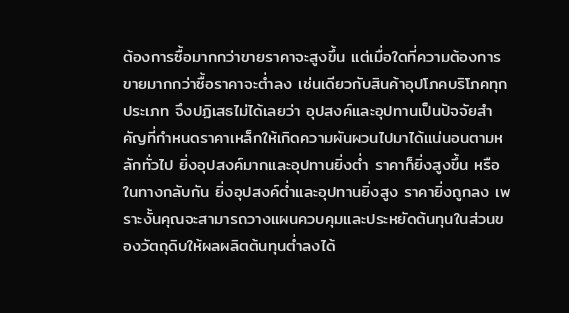ต้องการซื้อมากกว่าขายราคาจะสูงขึ้น แต่เมื่อใดที่ความต้องการขายมากกว่าซื้อราคาจะต่ำลง เช่นเดียวกับสินค้าอุปโภคบริโภคทุกประเภท จึงปฏิเสธไม่ได้เลยว่า อุปสงค์และอุปทานเป็นปัจจัยสำคัญที่กำหนดราคาเหล็กให้เกิดความผันผวนไปมาได้แน่นอนตามหลักทั่วไป ยิ่งอุปสงค์มากและอุปทานยิ่งต่ำ ราคาก็ยิ่งสูงขึ้น หรือในทางกลับกัน ยิ่งอุปสงค์ต่ำและอุปทานยิ่งสูง ราคายิ่งถูกลง เพราะงั้นคุณจะสามารถวางแผนควบคุมและประหยัดต้นทุนในส่วนของวัตถุดิบให้ผลผลิตต้นทุนต่ำลงได้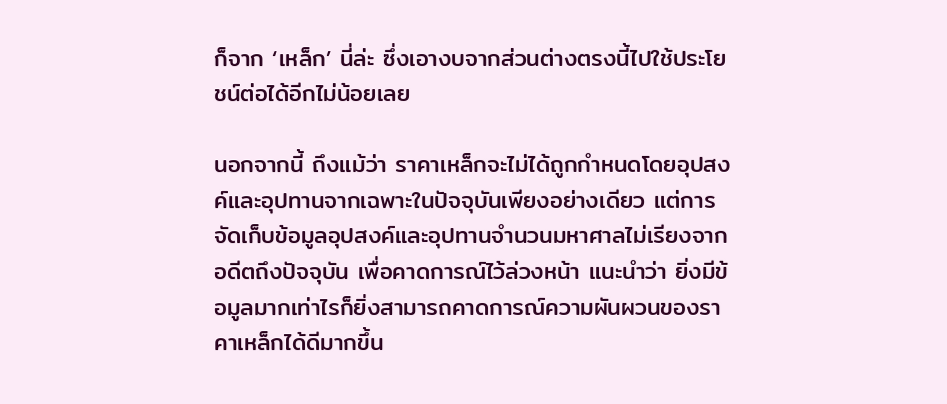ก็จาก ‘เหล็ก’ นี่ล่ะ ซึ่งเอางบจากส่วนต่างตรงนี้ไปใช้ประโยชน์ต่อได้อีกไม่น้อยเลย

นอกจากนี้ ถึงแม้ว่า ราคาเหล็กจะไม่ได้ถูกกำหนดโดยอุปสงค์และอุปทานจากเฉพาะในปัจจุบันเพียงอย่างเดียว แต่การจัดเก็บข้อมูลอุปสงค์และอุปทานจำนวนมหาศาลไม่เรียงจากอดีตถึงปัจจุบัน เพื่อคาดการณ์ไว้ล่วงหน้า แนะนำว่า ยิ่งมีข้อมูลมากเท่าไรก็ยิ่งสามารถคาดการณ์ความผันผวนของราคาเหล็กได้ดีมากขึ้น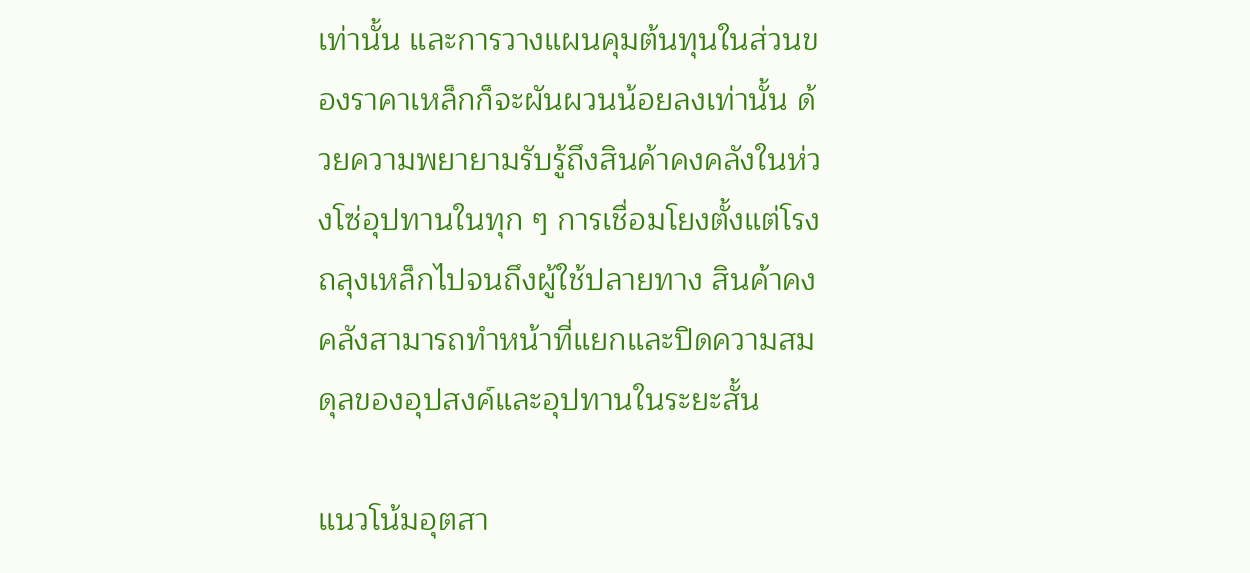เท่านั้น และการวางแผนคุมต้นทุนในส่วนของราคาเหล็กก็จะผันผวนน้อยลงเท่านั้น ด้วยความพยายามรับรู้ถึงสินค้าคงคลังในห่วงโซ่อุปทานในทุก ๆ การเชื่อมโยงตั้งแต่โรงถลุงเหล็กไปจนถึงผู้ใช้ปลายทาง สินค้าคงคลังสามารถทำหน้าที่แยกและปิดความสมดุลของอุปสงค์และอุปทานในระยะสั้น

แนวโน้มอุตสา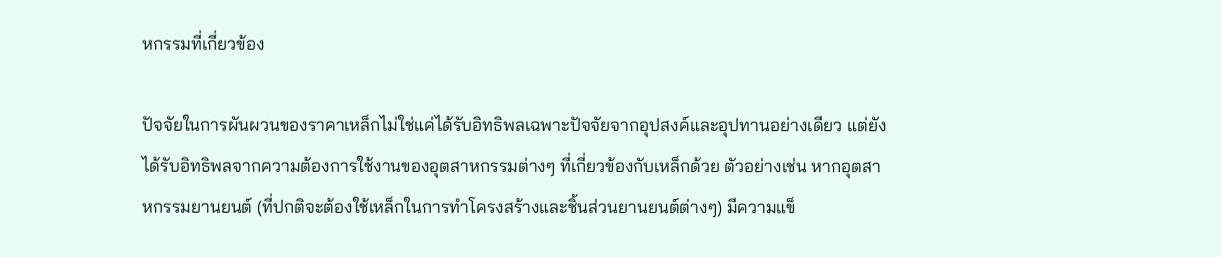หกรรมที่เกี่ยวข้อง

ปัจจัยในการผันผวนของราคาเหล็กไม่ใช่แค่ได้รับอิทธิพลเฉพาะปัจจัยจากอุปสงค์และอุปทานอย่างเดียว แต่ยังได้รับอิทธิพลจากความต้องการใช้งานของอุตสาหกรรมต่างๆ ที่เกี่ยวข้องกับเหล็กด้วย ตัวอย่างเช่น หากอุตสาหกรรมยานยนต์ (ที่ปกติจะต้องใช้เหล็กในการทำโครงสร้างและชิ้นส่วนยานยนต์ต่างๆ) มีความแข็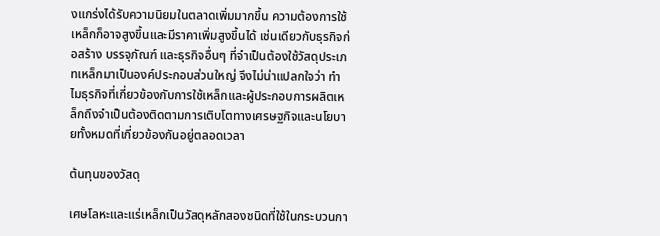งแกร่งได้รับความนิยมในตลาดเพิ่มมากขึ้น ความต้องการใช้เหล็กก็อาจสูงขึ้นและมีราคาเพิ่มสูงขึ้นได้ เช่นเดียวกับธุรกิจก่อสร้าง บรรจุภัณฑ์ และธุรกิจอื่นๆ ที่จำเป็นต้องใช้วัสดุประเภทเหล็กมาเป็นองค์ประกอบส่วนใหญ่ จึงไม่น่าแปลกใจว่า ทำไมธุรกิจที่เกี่ยวข้องกับการใช้เหล็กและผู้ประกอบการผลิตเหล็กถึงจำเป็นต้องติดตามการเติบโตทางเศรษฐกิจและนโยบายทั้งหมดที่เกี่ยวข้องกันอยู่ตลอดเวลา

ต้นทุนของวัสดุ

เศษโลหะและแร่เหล็กเป็นวัสดุหลักสองชนิดที่ใช้ในกระบวนกา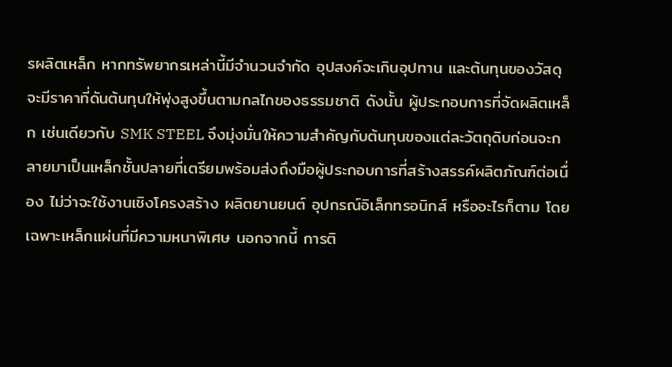รผลิตเหล็ก หากทรัพยากรเหล่านี้มีจำนวนจำกัด อุปสงค์จะเกินอุปทาน และต้นทุนของวัสดุจะมีราคาที่ดันต้นทุนให้พุ่งสูงขึ้นตามกลไกของธรรมชาติ ดังนั้น ผู้ประกอบการที่จัดผลิตเหล็ก เช่นเดียวกับ SMK STEEL จึงมุ่งมั่นให้ความสำคัญกับต้นทุนของแต่ละวัตถุดิบก่อนจะกลายมาเป็นเหล็กชั้นปลายที่เตรียมพร้อมส่งถึงมือผู้ประกอบการที่สร้างสรรค์ผลิตภัณฑ์ต่อเนื่อง ไม่ว่าจะใช้งานเชิงโครงสร้าง ผลิตยานยนต์ อุปกรณ์อิเล็กทรอนิกส์ หรืออะไรก็ตาม โดยเฉพาะเหล็กแผ่นที่มีความหนาพิเศษ นอกจากนี้ การติ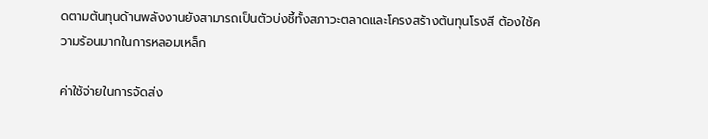ดตามต้นทุนด้านพลังงานยังสามารถเป็นตัวบ่งชี้ทั้งสภาวะตลาดและโครงสร้างต้นทุนโรงสี ต้องใช้ความร้อนมากในการหลอมเหล็ก

ค่าใช้จ่ายในการจัดส่ง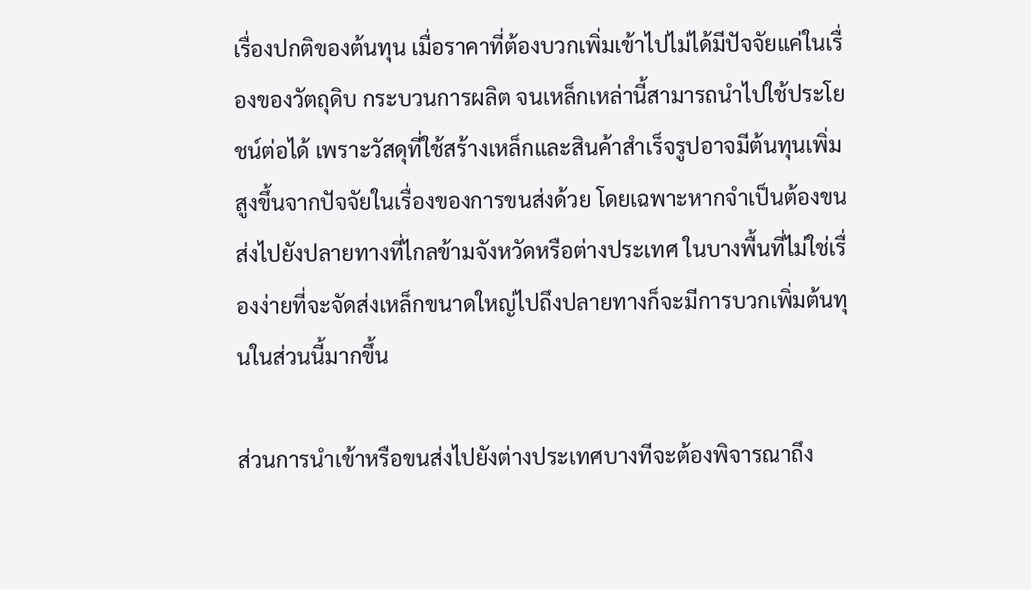เรื่องปกติของต้นทุน เมื่อราคาที่ต้องบวกเพิ่มเข้าไปไม่ได้มีปัจจัยแค่ในเรื่องของวัตถุดิบ กระบวนการผลิต จนเหล็กเหล่านี้สามารถนำไปใช้ประโยชน์ต่อได้ เพราะวัสดุที่ใช้สร้างเหล็กและสินค้าสำเร็จรูปอาจมีต้นทุนเพิ่มสูงขึ้นจากปัจจัยในเรื่องของการขนส่งด้วย โดยเฉพาะหากจำเป็นต้องขนส่งไปยังปลายทางที่ไกลข้ามจังหวัดหรือต่างประเทศ ในบางพื้นที่ไม่ใช่เรื่องง่ายที่จะจัดส่งเหล็กขนาดใหญ่ไปถึงปลายทางก็จะมีการบวกเพิ่มต้นทุนในส่วนนี้มากขึ้น

ส่วนการนำเข้าหรือขนส่งไปยังต่างประเทศบางทีจะต้องพิจารณาถึง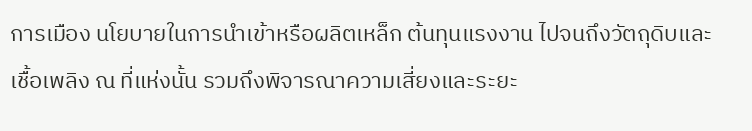การเมือง นโยบายในการนำเข้าหรือผลิตเหล็ก ต้นทุนแรงงาน ไปจนถึงวัตถุดิบและเชื้อเพลิง ณ ที่แห่งนั้น รวมถึงพิจารณาความเสี่ยงและระยะ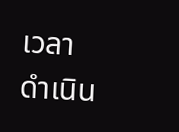เวลาดำเนิน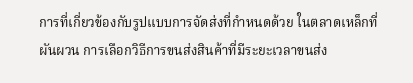การที่เกี่ยวข้องกับรูปแบบการจัดส่งที่กำหนดด้วย ในตลาดเหล็กที่ผันผวน การเลือกวิธีการขนส่งสินค้าที่มีระยะเวลาขนส่ง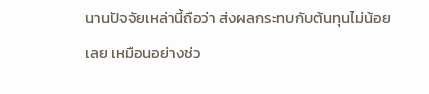นานปัจจัยเหล่านี้ถือว่า ส่งผลกระทบกับต้นทุนไม่น้อยเลย เหมือนอย่างช่ว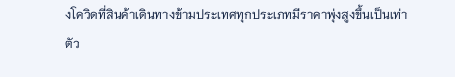งโควิดที่สินค้าเดินทางข้ามประเทศทุกประเภทมีราคาพุ่งสูงขึ้นเป็นเท่าตัว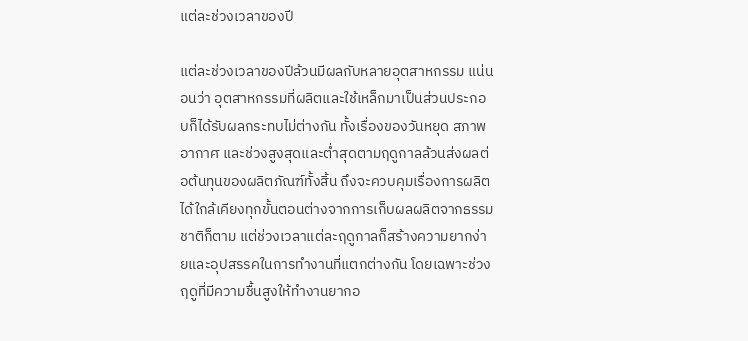แต่ละช่วงเวลาของปี

แต่ละช่วงเวลาของปีล้วนมีผลกับหลายอุตสาหกรรม แน่นอนว่า อุตสาหกรรมที่ผลิตและใช้เหล็กมาเป็นส่วนประกอบก็ได้รับผลกระทบไม่ต่างกัน ทั้งเรื่องของวันหยุด สภาพอากาศ และช่วงสูงสุดและต่ำสุดตามฤดูกาลล้วนส่งผลต่อต้นทุนของผลิตภัณฑ์ทั้งสิ้น ถึงจะควบคุมเรื่องการผลิตได้ใกล้เคียงทุกขั้นตอนต่างจากการเก็บผลผลิตจากธรรมชาติก็ตาม แต่ช่วงเวลาแต่ละฤดูกาลก็สร้างความยากง่ายและอุปสรรคในการทำงานที่แตกต่างกัน โดยเฉพาะช่วงฤดูที่มีความชื้นสูงให้ทำงานยากอ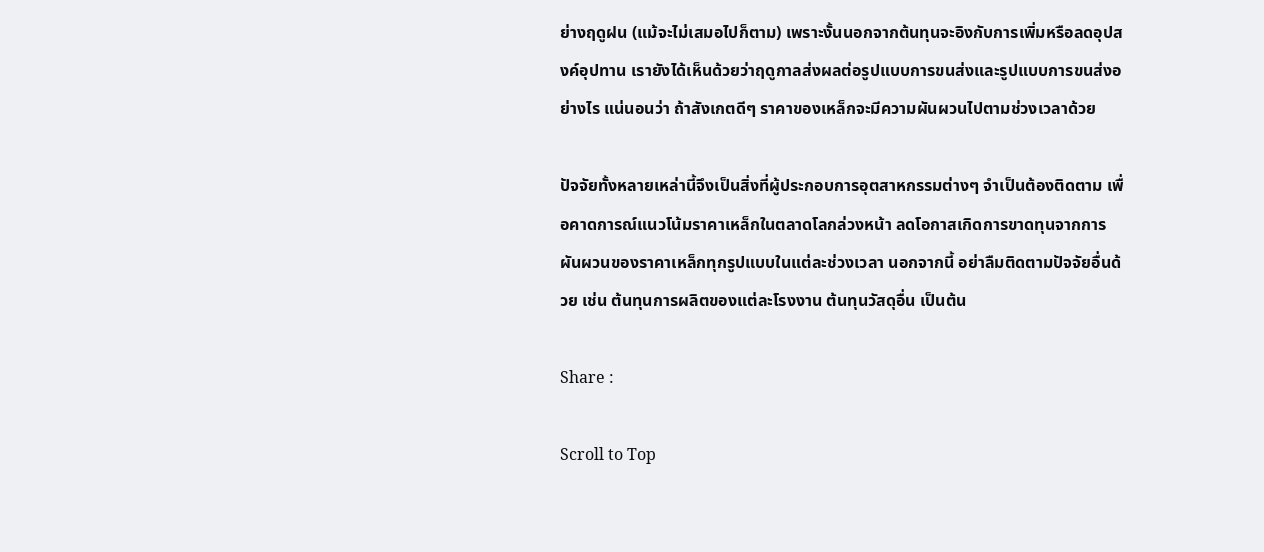ย่างฤดูฝน (แม้จะไม่เสมอไปก็ตาม) เพราะงั้นนอกจากต้นทุนจะอิงกับการเพิ่มหรือลดอุปสงค์อุปทาน เรายังได้เห็นด้วยว่าฤดูกาลส่งผลต่อรูปแบบการขนส่งและรูปแบบการขนส่งอย่างไร แน่นอนว่า ถ้าสังเกตดีๆ ราคาของเหล็กจะมีความผันผวนไปตามช่วงเวลาด้วย

ปัจจัยทั้งหลายเหล่านี้จึงเป็นสิ่งที่ผู้ประกอบการอุตสาหกรรมต่างๆ จำเป็นต้องติดตาม เพื่อคาดการณ์แนวโน้มราคาเหล็กในตลาดโลกล่วงหน้า ลดโอกาสเกิดการขาดทุนจากการผันผวนของราคาเหล็กทุกรูปแบบในแต่ละช่วงเวลา นอกจากนี้ อย่าลืมติดตามปัจจัยอื่นด้วย เช่น ต้นทุนการผลิตของแต่ละโรงงาน ต้นทุนวัสดุอื่น เป็นต้น

Share :

Scroll to Top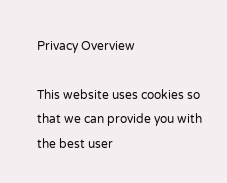Privacy Overview

This website uses cookies so that we can provide you with the best user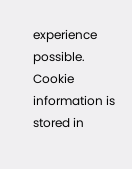experience possible. Cookie information is stored in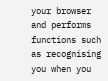your browser and performs functions such as recognising you when you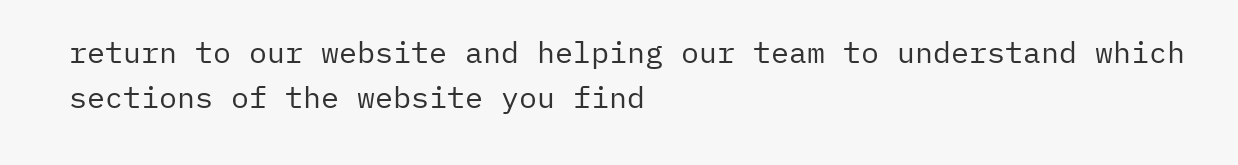return to our website and helping our team to understand which sections of the website you find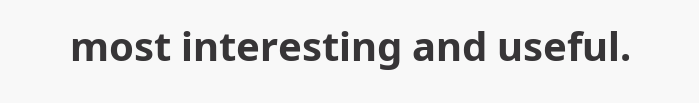most interesting and useful.